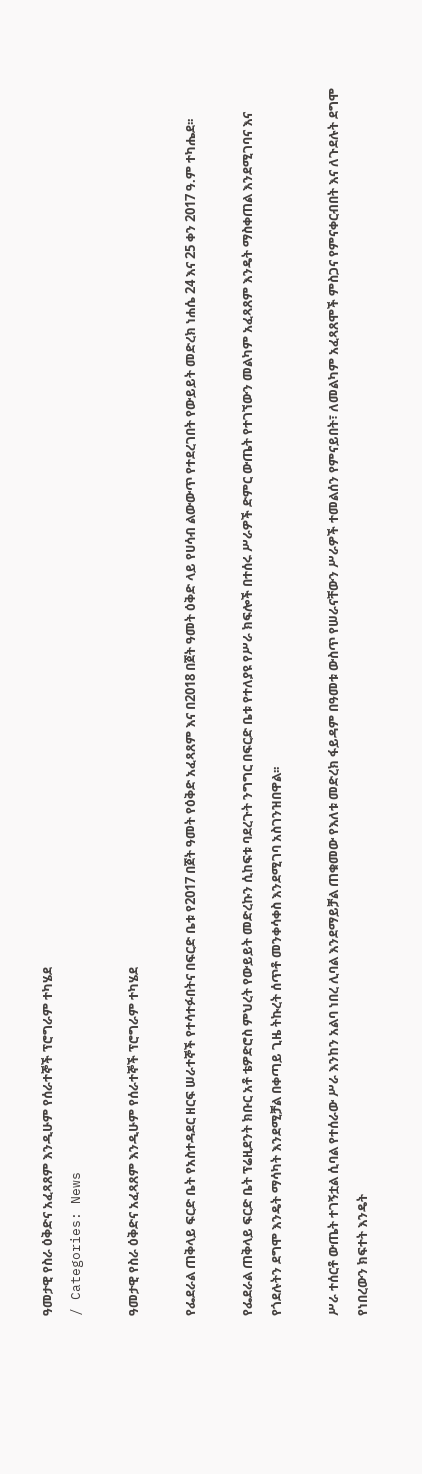ዓመታዊ የስራ ዕቅድና አፈጻጸም እንዲሁም የሰራተኞች ፕሮግራም ተካሄደ
/ Categories: News

ዓመታዊ የስራ ዕቅድና አፈጻጸም እንዲሁም የሰራተኞች ፕሮግራም ተካሄደ

የፌደራል ጠቅላይ ፍርድ ቤት የአስተዳደር ዘርፍ ሠራተኞች የተሳተፉበትና በፍርድ ቤቱ የ2017 በጀት ዓመት የዕቅድ አፈጻጸም እና በ2018 በጀት ዓመት ዕቅድ ላይ የሀሳብ ልውውጥ የተደረገበት የውይይት መድረክ ነሐሴ 24 እና 25 ቀን 2017 ዓ.ም ተካሔደ፡፡

የፌደራል ጠቅላይ ፍርድ ቤት ፕሬዚደንት ክቡር አቶ ቴዎድሮስ ምህረት የውይይት መድረኩን ሲከፍቱ ባደረጉት ንግግር በፍርድ ቤቱ የተለያዩ የሥራ ክፍሎች በተሰሩ ሥራዎች ድምር ውጤት የተገኘውን መልካም አፈጻጸም እንዴት ማስቀጠል እንደሚገባና እና የጎደሉትን ደግሞ እንዴት ማሳካት እንደሚቻል በቀጣይ ጊዜ ትኩረት ሰጥቶ መንቀሳቀስ እንደሚገባ አስገንዝበዋል፡፡

ሥራ ተሰርቶ ውጤት ተገኝቷል ሲባል የተሰራው ሥራ እንከን አልባ ነበረ ሊባል እንደማይቻል ጠቁመው የእለቱ መድረክ ፋይዳም በዓመቱ ውስጥ የሠራናቸውን ሥራዎች ተመልሰን የምናይበት፣ ለመልካም አፈጻጸሞች ምስጋና የምናቀርብበት እና ለጉደሉት ደግሞ የነበረውን ክፍተት እንዴት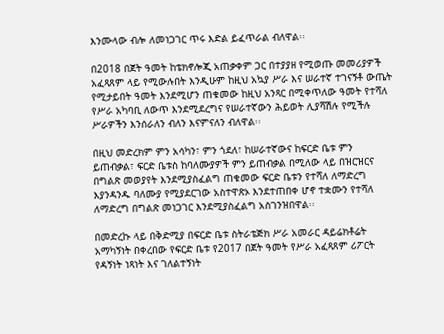እንሙላው ብሎ ለመነጋገር ጥሩ እድል ይፈጥራል ብለዋል፡፡

በ2018 በጀት ዓመት ከቴክኖሎጂ አጠቃቀም ጋር በተያያዘ የሚወጡ መመሪያዎች አፈጻጸም ላይ የሚውሉበት እንዲሁም ከዚህ አኳያ ሥራ እና ሠራተኛ ተገናኝቶ ውጤት የሚታይበት ዓመት እንደሚሆን ጠቁመው ከዚህ አንጻር በሚቀጥለው ዓመት የተሻለ የሥራ አካባቢ ለውጥ እንደሚደረግና የሠራተኛውን ሕይወት ሊያሻሽሉ የሚችሉ ሥራዎችን እንሰራለን ብለን እናምናለን ብለዋል፡፡

በዚህ መድረክም ምን አሳካን፣ ምን ጎደለ፣ ከሠራተኛውና ከፍርድ ቤቱ ምን ይጠብቃል፣ ፍርድ ቤቱስ ከባለሙያዎች ምን ይጠብቃል በሚለው ላይ በዝርዝርና በግልጽ መወያየት እንደሚያስፈልግ ጠቁመው ፍርድ ቤቱን የተሻለ ለማድረግ እያንዳንዱ ባለሙያ የሚያደርገው አስተዋጽኦ እንደተጠበቀ ሆኖ ተቋሙን የተሻለ ለማድረግ በግልጽ መነጋገር እንደሚያስፈልግ አስገንዝበዋል፡፡

በመድረኩ ላይ በቅድሚያ በፍርድ ቤቱ ስትራቴጅክ ሥራ አመራር ዳይሬክቶሬት አማካኝነት በቀረበው የፍርድ ቤቱ የ2017 በጀት ዓመት የሥራ አፈጻጸም ሪፖርት የዳኝነት ነጻነት እና ገለልተኝነት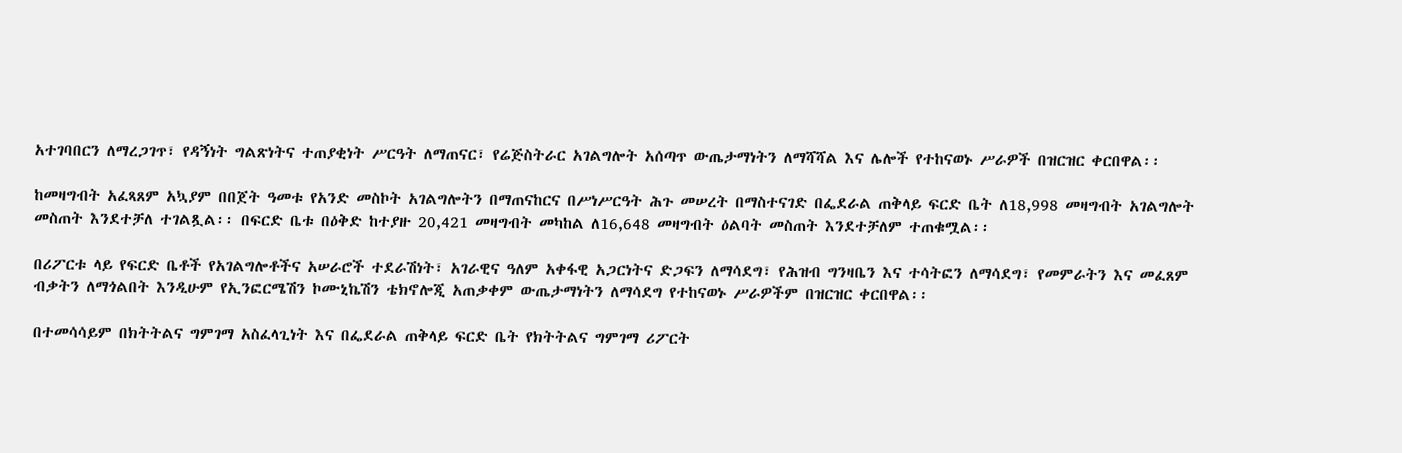አተገባበርን ለማረጋገጥ፣ የዳኝነት ግልጽነትና ተጠያቂነት ሥርዓት ለማጠናር፣ የሬጅስትራር አገልግሎት አሰጣጥ ውጤታማነትን ለማሻሻል እና ሌሎች የተከናወኑ ሥራዎች በዝርዝር ቀርበዋል፡፡

ከመዛግብት አፈጻጸም አኳያም በበጀት ዓመቱ የአንድ መስኮት አገልግሎትን በማጠናከርና በሥነሥርዓት ሕጉ መሠረት በማስተናገድ በፌደራል ጠቅላይ ፍርድ ቤት ለ18,998 መዛግብት አገልግሎት መስጠት እንደተቻለ ተገልጿል፡፡ በፍርድ ቤቱ በዕቅድ ከተያዙ 20,421 መዛግብት መካከል ለ16,648 መዛግብት ዕልባት መስጠት እንደተቻለም ተጠቁሟል፡፡

በሪፖርቱ ላይ የፍርድ ቤቶች የአገልግሎቶችና አሠራሮች ተደራሽነት፣ አገራዊና ዓለም አቀፋዊ አጋርነትና ድጋፍን ለማሳደግ፣ የሕዝብ ግንዛቤን እና ተሳትፎን ለማሳደግ፣ የመምራትን እና መፈጸም ብቃትን ለማጎልበት እንዲሁም የኢንፎርሜሽን ኮሙኒኬሽን ቴክኖሎጂ አጠቃቀም ውጤታማነትን ለማሳደግ የተከናወኑ ሥራዎችም በዝርዝር ቀርበዋል፡፡

በተመሳሳይም በክትትልና ግምገማ አስፈላጊነት እና በፌደራል ጠቅላይ ፍርድ ቤት የክትትልና ግምገማ ሪፖርት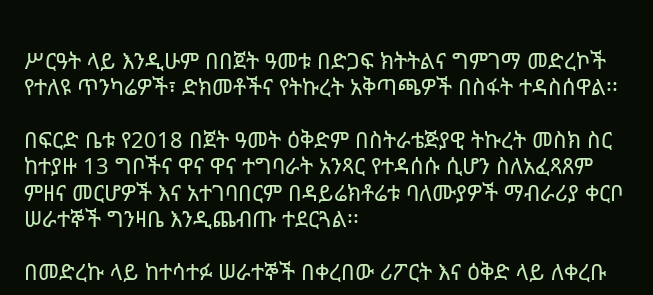ሥርዓት ላይ እንዲሁም በበጀት ዓመቱ በድጋፍ ክትትልና ግምገማ መድረኮች የተለዩ ጥንካሬዎች፣ ድክመቶችና የትኩረት አቅጣጫዎች በስፋት ተዳስሰዋል፡፡

በፍርድ ቤቱ የ2018 በጀት ዓመት ዕቅድም በስትራቴጅያዊ ትኩረት መስክ ስር ከተያዙ 13 ግቦችና ዋና ዋና ተግባራት አንጻር የተዳሰሱ ሲሆን ስለአፈጻጸም ምዘና መርሆዎች እና አተገባበርም በዳይሬክቶሬቱ ባለሙያዎች ማብራሪያ ቀርቦ ሠራተኞች ግንዛቤ እንዲጨብጡ ተደርጓል፡፡

በመድረኩ ላይ ከተሳተፉ ሠራተኞች በቀረበው ሪፖርት እና ዕቅድ ላይ ለቀረቡ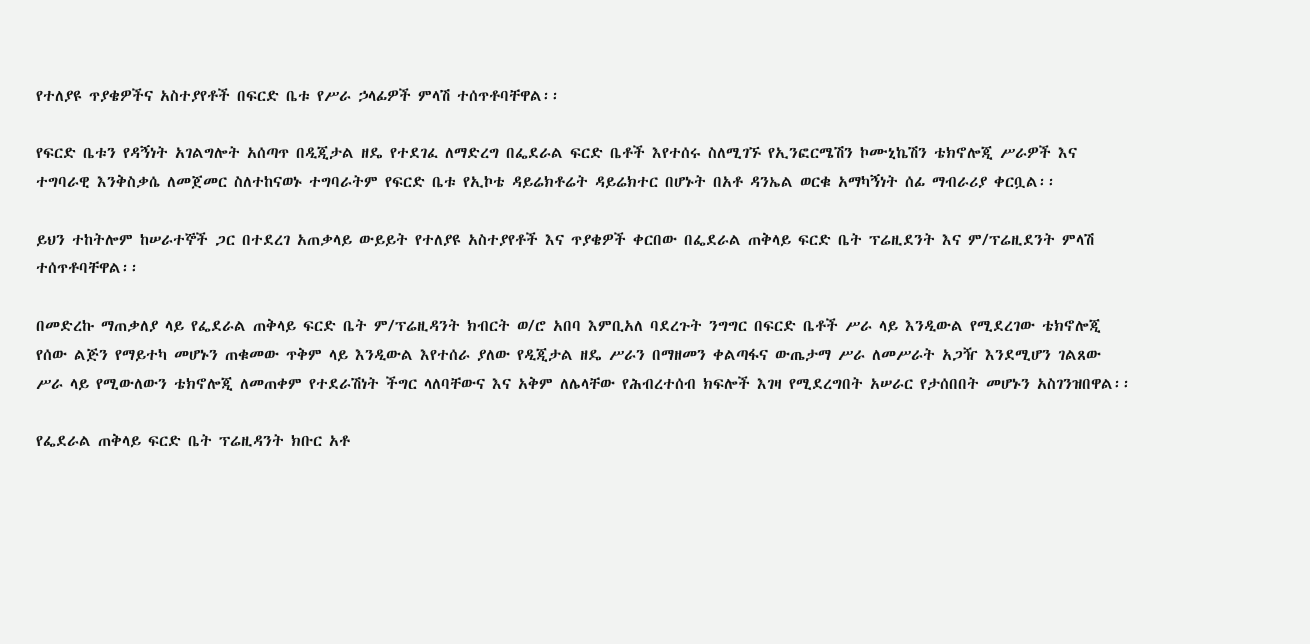የተለያዩ ጥያቄዎችና አስተያየቶች በፍርድ ቤቱ የሥራ ኃላፊዎች ምላሽ ተሰጥቶባቸዋል፡፡

የፍርድ ቤቱን የዳኝነት አገልግሎት አሰጣጥ በዲጂታል ዘዴ የተደገፈ ለማድረግ በፌደራል ፍርድ ቤቶች እየተሰሩ ስለሚገኙ የኢንፎርሜሽን ኮሙኒኬሽን ቴክኖሎጂ ሥራዎች እና ተግባራዊ እንቅስቃሴ ለመጀመር ስለተከናወኑ ተግባራትም የፍርድ ቤቱ የኢኮቴ ዳይሬክቶሬት ዳይሬክተር በሆኑት በአቶ ዳንኤል ወርቁ አማካኝነት ሰፊ ማብራሪያ ቀርቧል፡፡

ይህን ተከትሎም ከሠራተኞች ጋር በተደረገ አጠቃላይ ውይይት የተለያዩ አስተያየቶች እና ጥያቄዎች ቀርበው በፌደራል ጠቅላይ ፍርድ ቤት ፕሬዚደንት እና ም/ፕሬዚደንት ምላሽ ተሰጥቶባቸዋል፡፡

በመድረኩ ማጠቃለያ ላይ የፌደራል ጠቅላይ ፍርድ ቤት ም/ፕሬዚዳንት ክብርት ወ/ሮ አበባ እምቢአለ ባደረጉት ንግግር በፍርድ ቤቶች ሥራ ላይ እንዲውል የሚደረገው ቴክኖሎጂ የሰው ልጅን የማይተካ መሆኑን ጠቁመው ጥቅም ላይ እንዲውል እየተሰራ ያለው የዲጂታል ዘዴ ሥራን በማዘመን ቀልጣፋና ውጤታማ ሥራ ለመሥራት አጋዥ እንደሚሆን ገልጸው ሥራ ላይ የሚውለውን ቴክኖሎጂ ለመጠቀም የተደራሽነት ችግር ላለባቸውና እና አቅም ለሌላቸው የሕብረተሰብ ክፍሎች እገዛ የሚደረግበት አሠራር የታሰበበት መሆኑን አስገንዝበዋል፡፡

የፌደራል ጠቅላይ ፍርድ ቤት ፕሬዚዳንት ክቡር አቶ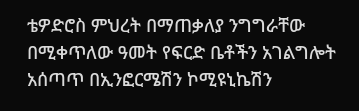ቴዎድሮስ ምህረት በማጠቃለያ ንግግራቸው በሚቀጥለው ዓመት የፍርድ ቤቶችን አገልግሎት አሰጣጥ በኢንፎርሜሽን ኮሚዩኒኬሽን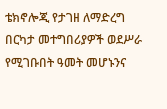ቴክኖሎጂ የታገዘ ለማድረግ በርካታ መተግበሪያዎች ወደሥራ የሚገቡበት ዓመት መሆኑንና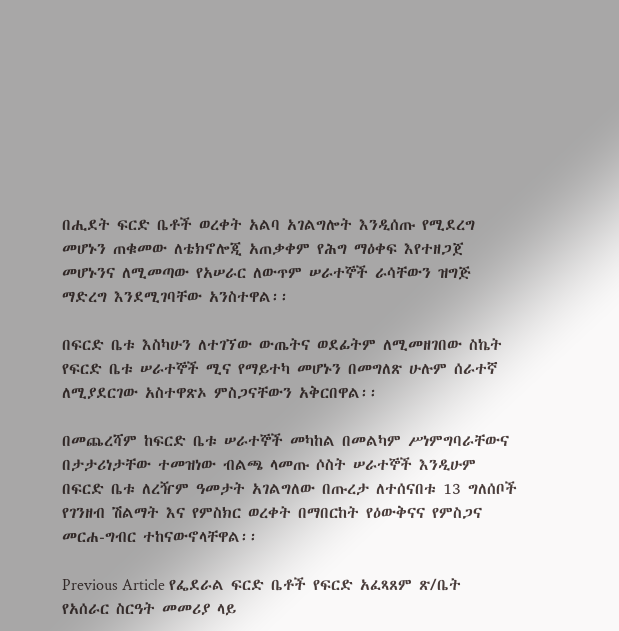በሒደት ፍርድ ቤቶች ወረቀት አልባ አገልግሎት እንዲሰጡ የሚደረግ መሆኑን ጠቁመው ለቴክኖሎጂ አጠቃቀም የሕግ ማዕቀፍ እየተዘጋጀ መሆኑንና ለሚመጣው የአሠራር ለውጥም ሠራተኞች ራሳቸውን ዝግጅ ማድረግ እንደሚገባቸው አንስተዋል፡፡

በፍርድ ቤቱ እስካሁን ለተገኘው ውጤትና ወደፊትም ለሚመዘገበው ስኬት የፍርድ ቤቱ ሠራተኞች ሚና የማይተካ መሆኑን በመግለጽ ሁሉም ሰራተኛ ለሚያደርገው አስተዋጽኦ ምስጋናቸውን አቅርበዋል፡፡

በመጨረሻም ከፍርድ ቤቱ ሠራተኞች መካከል በመልካም ሥነምግባራቸውና በታታሪነታቸው ተመዝነው ብልጫ ላመጡ ሶስት ሠራተኞች እንዲሁም በፍርድ ቤቱ ለረዥም ዓመታት አገልግለው በጡረታ ለተሰናበቱ 13 ግለሰቦች የገንዘብ ሽልማት እና የምስክር ወረቀት በማበርከት የዕውቅናና የምስጋና መርሐ-ግብር ተከናውኖላቸዋል፡፡

Previous Article የፌደራል ፍርድ ቤቶች የፍርድ አፈጻጸም ጽ/ቤት የአሰራር ስርዓት መመሪያ ላይ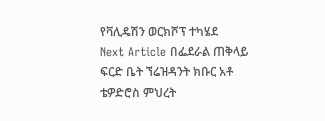የቫሊዴሽን ወርክሾፕ ተካሄደ
Next Article በፌደራል ጠቅላይ ፍርድ ቤት ኘሬዝዳንት ክቡር አቶ ቴዎድሮስ ምህረት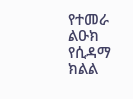የተመራ ልዑክ የሲዳማ ክልል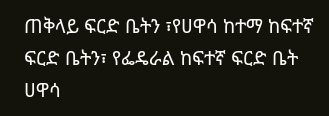ጠቅላይ ፍርድ ቤትን ፣የሀዋሳ ከተማ ከፍተኛ ፍርድ ቤትን፣ የፌዴራል ከፍተኛ ፍርድ ቤት ሀዋሳ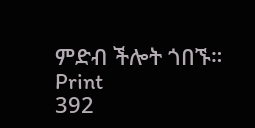ምድብ ችሎት ጎበኙ።
Print
392